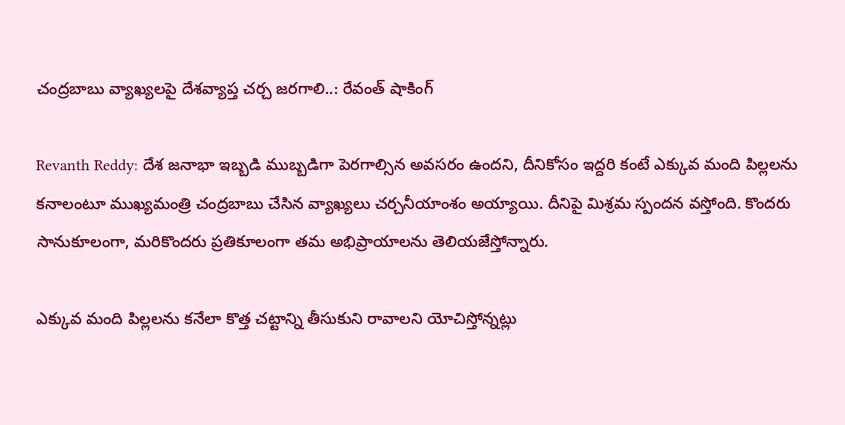చంద్రబాబు వ్యాఖ్యలపై దేశవ్యాప్త చర్చ జరగాలి..: రేవంత్ షాకింగ్

Revanth Reddy: దేశ జనాభా ఇబ్బడి ముబ్బడిగా పెరగాల్సిన అవసరం ఉందని, దీనికోసం ఇద్దరి కంటే ఎక్కువ మంది పిల్లలను కనాలంటూ ముఖ్యమంత్రి చంద్రబాబు చేసిన వ్యాఖ్యలు చర్చనీయాంశం అయ్యాయి. దీనిపై మిశ్రమ స్పందన వస్తోంది. కొందరు సానుకూలంగా, మరికొందరు ప్రతికూలంగా తమ అభిప్రాయాలను తెలియజేస్తోన్నారు.

ఎక్కువ మంది పిల్లలను కనేలా కొత్త చట్టాన్ని తీసుకుని రావాలని యోచిస్తోన్నట్లు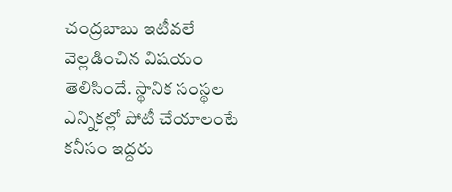చంద్రబాబు ఇటీవలే వెల్లడించిన విషయం తెలిసిందే. స్థానిక సంస్థల ఎన్నికల్లో పోటీ చేయాలంటే కనీసం ఇద్దరు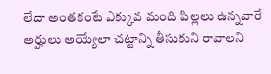లేదా అంతకంటే ఎక్కువ మంది పిల్లలు ఉన్నవారే అర్హులు అయ్యేలా చట్టాన్ని తీసుకుని రావాలని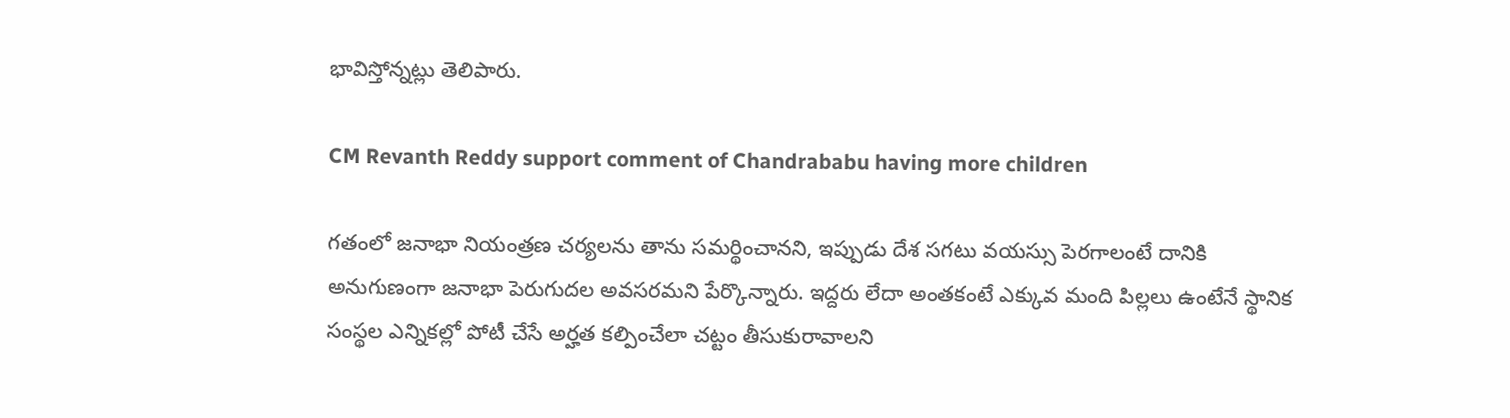భావిస్తోన్నట్లు తెలిపారు.

CM Revanth Reddy support comment of Chandrababu having more children

గతంలో జనాభా నియంత్రణ చర్యలను తాను సమర్థించానని, ఇప్పుడు దేశ సగటు వయస్సు పెరగాలంటే దానికి అనుగుణంగా జనాభా పెరుగుదల అవసరమని పేర్కొన్నారు. ఇద్దరు లేదా అంతకంటే ఎక్కువ మంది పిల్లలు ఉంటేనే స్థానిక సంస్థల ఎన్నికల్లో పోటీ చేసే అర్హత కల్పించేలా చట్టం తీసుకురావాలని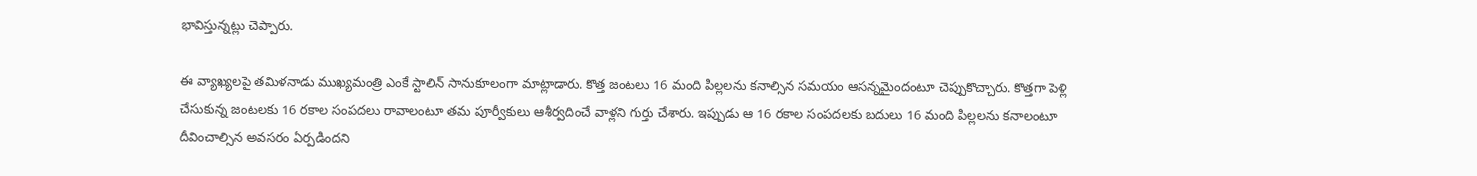భావిస్తున్నట్లు చెప్పారు.

ఈ వ్యాఖ్యలపై తమిళనాడు ముఖ్యమంత్రి ఎంకే స్టాలిన్ సానుకూలంగా మాట్లాడారు. కొత్త జంటలు 16 మంది పిల్లలను కనాల్సిన సమయం ఆసన్నమైందంటూ చెప్పుకొచ్చారు. కొత్తగా పెళ్లి చేసుకున్న జంటలకు 16 రకాల సంపదలు రావాలంటూ తమ పూర్వీకులు ఆశీర్వదించే వాళ్లని గుర్తు చేశారు. ఇప్పుడు ఆ 16 రకాల సంపదలకు బదులు 16 మంది పిల్లలను కనాలంటూ దీవించాల్సిన అవసరం ఏర్పడిందని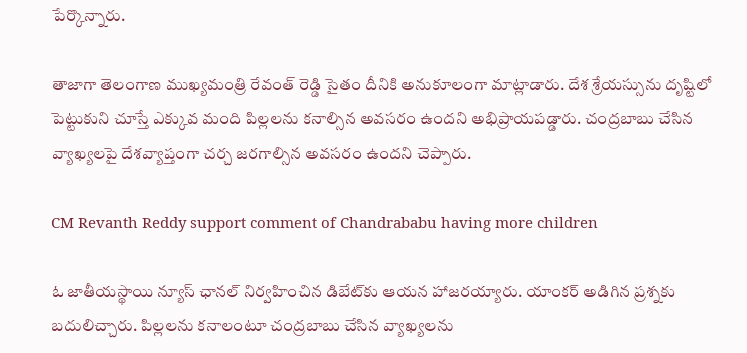పేర్కొన్నారు.

తాజాగా తెలంగాణ ముఖ్యమంత్రి రేవంత్ రెడ్డి సైతం దీనికి అనుకూలంగా మాట్లాడారు. దేశ శ్రేయస్సును దృష్టిలో పెట్టుకుని చూస్తే ఎక్కువ మంది పిల్లలను కనాల్సిన అవసరం ఉందని అభిప్రాయపడ్డారు. చంద్రబాబు చేసిన వ్యాఖ్యలపై దేశవ్యాప్తంగా చర్చ జరగాల్సిన అవసరం ఉందని చెప్పారు.

CM Revanth Reddy support comment of Chandrababu having more children

ఓ జాతీయస్థాయి న్యూస్ ఛానల్ నిర్వహించిన డిబేట్‌కు ఆయన హాజరయ్యారు. యాంకర్ అడిగిన ప్రశ్నకు బదులిచ్చారు. పిల్లలను కనాలంటూ చంద్రబాబు చేసిన వ్యాఖ్యలను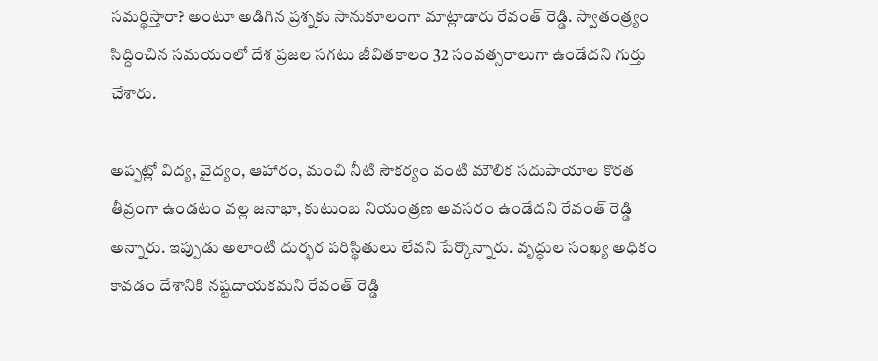సమర్థిస్తారా? అంటూ అడిగిన ప్రశ్నకు సానుకూలంగా మాట్లాడారు రేవంత్ రెడ్డి. స్వాతంత్ర్యం సిద్దించిన సమయంలో దేశ ప్రజల సగటు జీవితకాలం 32 సంవత్సరాలుగా ఉండేదని గుర్తు చేశారు.

అప్పట్లో విద్య, వైద్యం, ఆహారం, మంచి నీటి సౌకర్యం వంటి మౌలిక సదుపాయాల కొరత తీవ్రంగా ఉండటం వల్ల జనాభా, కుటుంబ నియంత్రణ అవసరం ఉండేదని రేవంత్ రెడ్డి అన్నారు. ఇప్పుడు అలాంటి దుర్భర పరిస్థితులు లేవని పేర్కొన్నారు. వృద్ధుల సంఖ్య అధికం కావడం దేశానికి నష్టదాయకమని రేవంత్ రెడ్డి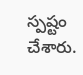స్పష్టం చేశారు.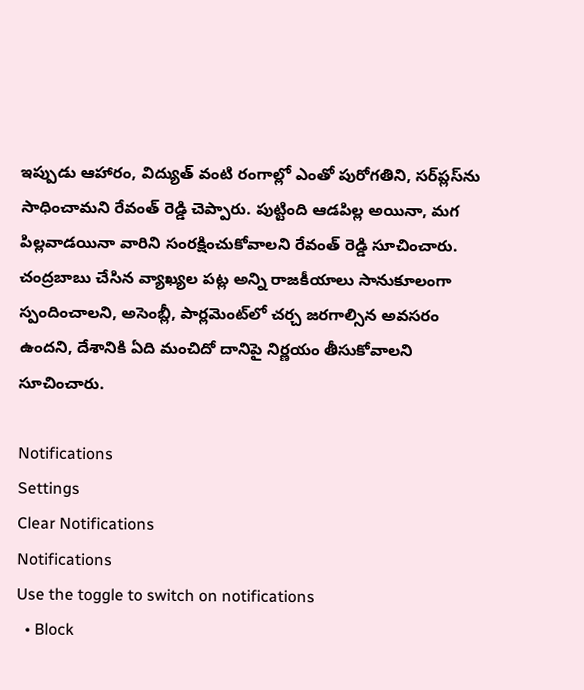ఇప్పుడు ఆహారం, విద్యుత్ వంటి రంగాల్లో ఎంతో పురోగతిని, సర్‌ప్లస్‌ను సాధించామని రేవంత్ రెడ్డి చెప్పారు. పుట్టింది ఆడపిల్ల అయినా, మగ పిల్లవాడయినా వారిని సంరక్షించుకోవాలని రేవంత్ రెడ్డి సూచించారు. చంద్రబాబు చేసిన వ్యాఖ్యల పట్ల అన్ని రాజకీయాలు సానుకూలంగా స్పందించాలని, అసెంబ్లీ, పార్లమెంట్‌లో చర్చ జరగాల్సిన అవసరం ఉందని, దేశానికి ఏది మంచిదో దానిపై నిర్ణయం తీసుకోవాలని సూచించారు.

Notifications
Settings
Clear Notifications
Notifications
Use the toggle to switch on notifications
  • Block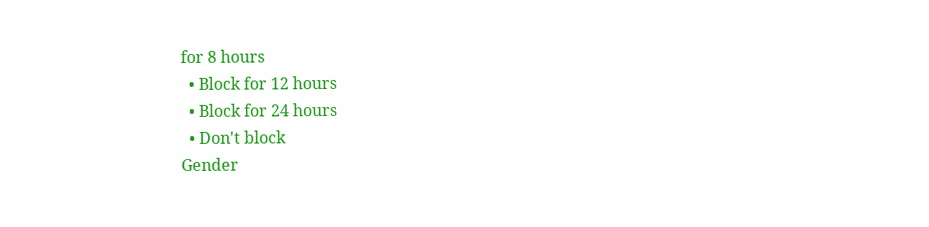for 8 hours
  • Block for 12 hours
  • Block for 24 hours
  • Don't block
Gender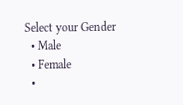Select your Gender
  • Male
  • Female
  •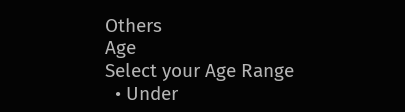Others
Age
Select your Age Range
  • Under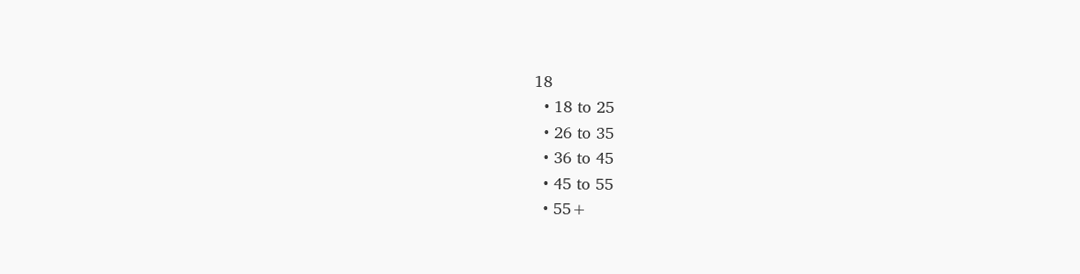18
  • 18 to 25
  • 26 to 35
  • 36 to 45
  • 45 to 55
  • 55+